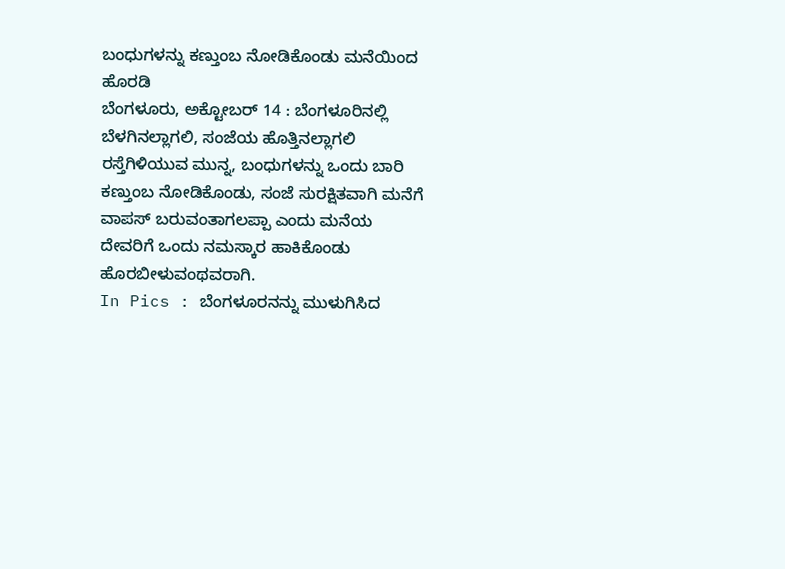ಬಂಧುಗಳನ್ನು ಕಣ್ತುಂಬ ನೋಡಿಕೊಂಡು ಮನೆಯಿಂದ ಹೊರಡಿ
ಬೆಂಗಳೂರು, ಅಕ್ಟೋಬರ್ 14 : ಬೆಂಗಳೂರಿನಲ್ಲಿ ಬೆಳಗಿನಲ್ಲಾಗಲಿ, ಸಂಜೆಯ ಹೊತ್ತಿನಲ್ಲಾಗಲಿ ರಸ್ತೆಗಿಳಿಯುವ ಮುನ್ನ, ಬಂಧುಗಳನ್ನು ಒಂದು ಬಾರಿ ಕಣ್ತುಂಬ ನೋಡಿಕೊಂಡು, ಸಂಜೆ ಸುರಕ್ಷಿತವಾಗಿ ಮನೆಗೆ ವಾಪಸ್ ಬರುವಂತಾಗಲಪ್ಪಾ ಎಂದು ಮನೆಯ ದೇವರಿಗೆ ಒಂದು ನಮಸ್ಕಾರ ಹಾಕಿಕೊಂಡು ಹೊರಬೀಳುವಂಥವರಾಗಿ.
In Pics : ಬೆಂಗಳೂರನನ್ನು ಮುಳುಗಿಸಿದ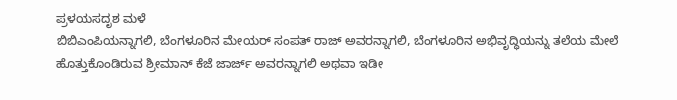ಪ್ರಳಯಸದೃಶ ಮಳೆ
ಬಿಬಿಎಂಪಿಯನ್ನಾಗಲಿ, ಬೆಂಗಳೂರಿನ ಮೇಯರ್ ಸಂಪತ್ ರಾಜ್ ಅವರನ್ನಾಗಲಿ, ಬೆಂಗಳೂರಿನ ಅಭಿವೃದ್ಧಿಯನ್ನು ತಲೆಯ ಮೇಲೆ ಹೊತ್ತುಕೊಂಡಿರುವ ಶ್ರೀಮಾನ್ ಕೆಜೆ ಜಾರ್ಜ್ ಅವರನ್ನಾಗಲಿ ಅಥವಾ ಇಡೀ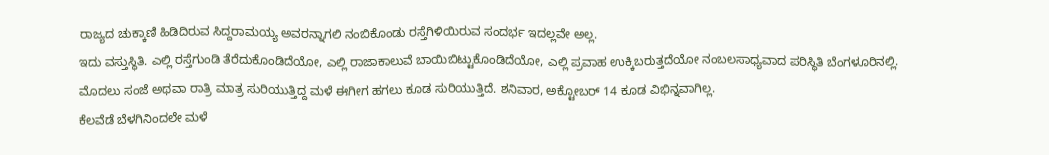ರಾಜ್ಯದ ಚುಕ್ಕಾಣಿ ಹಿಡಿದಿರುವ ಸಿದ್ದರಾಮಯ್ಯ ಅವರನ್ನಾಗಲಿ ನಂಬಿಕೊಂಡು ರಸ್ತೆಗಿಳಿಯಿರುವ ಸಂದರ್ಭ ಇದಲ್ಲವೇ ಅಲ್ಲ.
ಇದು ವಸ್ತುಸ್ಥಿತಿ. ಎಲ್ಲಿ ರಸ್ತೆಗುಂಡಿ ತೆರೆದುಕೊಂಡಿದೆಯೋ, ಎಲ್ಲಿ ರಾಜಾಕಾಲುವೆ ಬಾಯಿಬಿಟ್ಟುಕೊಂಡಿದೆಯೋ, ಎಲ್ಲಿ ಪ್ರವಾಹ ಉಕ್ಕಿಬರುತ್ತದೆಯೋ ನಂಬಲಸಾಧ್ಯವಾದ ಪರಿಸ್ಥಿತಿ ಬೆಂಗಳೂರಿನಲ್ಲಿ. ಮೊದಲು ಸಂಜೆ ಅಥವಾ ರಾತ್ರಿ ಮಾತ್ರ ಸುರಿಯುತ್ತಿದ್ದ ಮಳೆ ಈಗೀಗ ಹಗಲು ಕೂಡ ಸುರಿಯುತ್ತಿದೆ. ಶನಿವಾರ, ಅಕ್ಟೋಬರ್ 14 ಕೂಡ ವಿಭಿನ್ನವಾಗಿಲ್ಲ.
ಕೆಲವೆಡೆ ಬೆಳಗಿನಿಂದಲೇ ಮಳೆ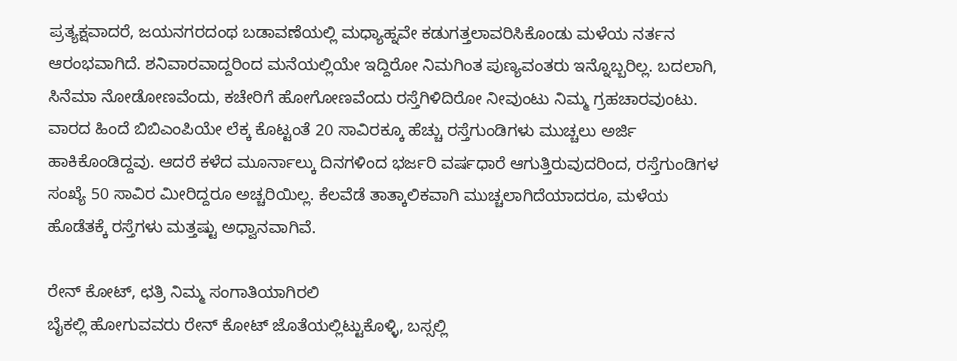ಪ್ರತ್ಯಕ್ಷವಾದರೆ, ಜಯನಗರದಂಥ ಬಡಾವಣೆಯಲ್ಲಿ ಮಧ್ಯಾಹ್ನವೇ ಕಡುಗತ್ತಲಾವರಿಸಿಕೊಂಡು ಮಳೆಯ ನರ್ತನ ಆರಂಭವಾಗಿದೆ. ಶನಿವಾರವಾದ್ದರಿಂದ ಮನೆಯಲ್ಲಿಯೇ ಇದ್ದಿರೋ ನಿಮಗಿಂತ ಪುಣ್ಯವಂತರು ಇನ್ನೊಬ್ಬರಿಲ್ಲ. ಬದಲಾಗಿ, ಸಿನೆಮಾ ನೋಡೋಣವೆಂದು, ಕಚೇರಿಗೆ ಹೋಗೋಣವೆಂದು ರಸ್ತೆಗಿಳಿದಿರೋ ನೀವುಂಟು ನಿಮ್ಮ ಗ್ರಹಚಾರವುಂಟು.
ವಾರದ ಹಿಂದೆ ಬಿಬಿಎಂಪಿಯೇ ಲೆಕ್ಕ ಕೊಟ್ಟಂತೆ 20 ಸಾವಿರಕ್ಕೂ ಹೆಚ್ಚು ರಸ್ತೆಗುಂಡಿಗಳು ಮುಚ್ಚಲು ಅರ್ಜಿ ಹಾಕಿಕೊಂಡಿದ್ದವು. ಆದರೆ ಕಳೆದ ಮೂರ್ನಾಲ್ಕು ದಿನಗಳಿಂದ ಭರ್ಜರಿ ವರ್ಷಧಾರೆ ಆಗುತ್ತಿರುವುದರಿಂದ, ರಸ್ತೆಗುಂಡಿಗಳ ಸಂಖ್ಯೆ 50 ಸಾವಿರ ಮೀರಿದ್ದರೂ ಅಚ್ಚರಿಯಿಲ್ಲ. ಕೆಲವೆಡೆ ತಾತ್ಕಾಲಿಕವಾಗಿ ಮುಚ್ಚಲಾಗಿದೆಯಾದರೂ, ಮಳೆಯ ಹೊಡೆತಕ್ಕೆ ರಸ್ತೆಗಳು ಮತ್ತಷ್ಟು ಅಧ್ವಾನವಾಗಿವೆ.

ರೇನ್ ಕೋಟ್, ಛತ್ರಿ ನಿಮ್ಮ ಸಂಗಾತಿಯಾಗಿರಲಿ
ಬೈಕಲ್ಲಿ ಹೋಗುವವರು ರೇನ್ ಕೋಟ್ ಜೊತೆಯಲ್ಲಿಟ್ಟುಕೊಳ್ಳಿ, ಬಸ್ಸಲ್ಲಿ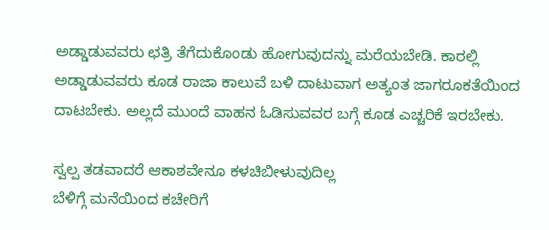ಅಡ್ಡಾಡುವವರು ಛತ್ರಿ ತೆಗೆದುಕೊಂಡು ಹೋಗುವುದನ್ನು ಮರೆಯಬೇಡಿ. ಕಾರಲ್ಲಿ ಅಡ್ಡಾಡುವವರು ಕೂಡ ರಾಜಾ ಕಾಲುವೆ ಬಳಿ ದಾಟುವಾಗ ಅತ್ಯಂತ ಜಾಗರೂಕತೆಯಿಂದ ದಾಟಬೇಕು. ಅಲ್ಲದೆ ಮುಂದೆ ವಾಹನ ಓಡಿಸುವವರ ಬಗ್ಗೆ ಕೂಡ ಎಚ್ಚರಿಕೆ ಇರಬೇಕು.

ಸ್ವಲ್ಪ ತಡವಾದರೆ ಆಕಾಶವೇನೂ ಕಳಚಿಬೀಳುವುದಿಲ್ಲ
ಬೆಳಿಗ್ಗೆ ಮನೆಯಿಂದ ಕಚೇರಿಗೆ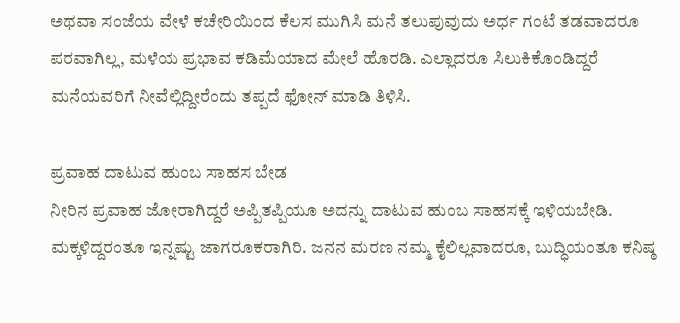ಅಥವಾ ಸಂಜೆಯ ವೇಳೆ ಕಚೇರಿಯಿಂದ ಕೆಲಸ ಮುಗಿಸಿ ಮನೆ ತಲುಪುವುದು ಅರ್ಧ ಗಂಟೆ ತಡವಾದರೂ ಪರವಾಗಿಲ್ಲ, ಮಳೆಯ ಪ್ರಭಾವ ಕಡಿಮೆಯಾದ ಮೇಲೆ ಹೊರಡಿ. ಎಲ್ಲಾದರೂ ಸಿಲುಕಿಕೊಂಡಿದ್ದರೆ ಮನೆಯವರಿಗೆ ನೀವೆಲ್ಲಿದ್ದೀರೆಂದು ತಪ್ಪದೆ ಫೋನ್ ಮಾಡಿ ತಿಳಿಸಿ.

ಪ್ರವಾಹ ದಾಟುವ ಹುಂಬ ಸಾಹಸ ಬೇಡ
ನೀರಿನ ಪ್ರವಾಹ ಜೋರಾಗಿದ್ದರೆ ಅಪ್ಪಿತಪ್ಪಿಯೂ ಅದನ್ನು ದಾಟುವ ಹುಂಬ ಸಾಹಸಕ್ಕೆ ಇಳಿಯಬೇಡಿ. ಮಕ್ಕಳಿದ್ದರಂತೂ ಇನ್ನಷ್ಟು ಜಾಗರೂಕರಾಗಿರಿ. ಜನನ ಮರಣ ನಮ್ಮ ಕೈಲಿಲ್ಲವಾದರೂ, ಬುದ್ಧಿಯಂತೂ ಕನಿಷ್ಠ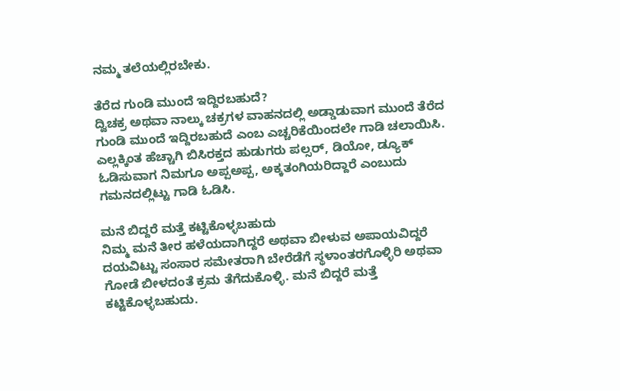ನಮ್ಮ ತಲೆಯಲ್ಲಿರಬೇಕು.

ತೆರೆದ ಗುಂಡಿ ಮುಂದೆ ಇದ್ದಿರಬಹುದೆ?
ದ್ವಿಚಕ್ರ ಅಥವಾ ನಾಲ್ಕು ಚಕ್ರಗಳ ವಾಹನದಲ್ಲಿ ಅಡ್ಡಾಡುವಾಗ ಮುಂದೆ ತೆರೆದ ಗುಂಡಿ ಮುಂದೆ ಇದ್ದಿರಬಹುದೆ ಎಂಬ ಎಚ್ಚರಿಕೆಯಿಂದಲೇ ಗಾಡಿ ಚಲಾಯಿಸಿ. ಎಲ್ಲಕ್ಕಿಂತ ಹೆಚ್ಚಾಗಿ ಬಿಸಿರಕ್ತದ ಹುಡುಗರು ಪಲ್ಸರ್, ಡಿಯೋ, ಡ್ಯೂಕ್ ಓಡಿಸುವಾಗ ನಿಮಗೂ ಅಪ್ಪಅಪ್ಪ, ಅಕ್ಕತಂಗಿಯರಿದ್ದಾರೆ ಎಂಬುದು ಗಮನದಲ್ಲಿಟ್ಟು ಗಾಡಿ ಓಡಿಸಿ.

ಮನೆ ಬಿದ್ದರೆ ಮತ್ತೆ ಕಟ್ಟಿಕೊಳ್ಳಬಹುದು
ನಿಮ್ಮ ಮನೆ ತೀರ ಹಳೆಯದಾಗಿದ್ದರೆ ಅಥವಾ ಬೀಳುವ ಅಪಾಯವಿದ್ದರೆ ದಯವಿಟ್ಟು ಸಂಸಾರ ಸಮೇತರಾಗಿ ಬೇರೆಡೆಗೆ ಸ್ಥಳಾಂತರಗೊಳ್ಳಿರಿ ಅಥವಾ ಗೋಡೆ ಬೀಳದಂತೆ ಕ್ರಮ ತೆಗೆದುಕೊಳ್ಳಿ. ಮನೆ ಬಿದ್ದರೆ ಮತ್ತೆ ಕಟ್ಟಿಕೊಳ್ಳಬಹುದು.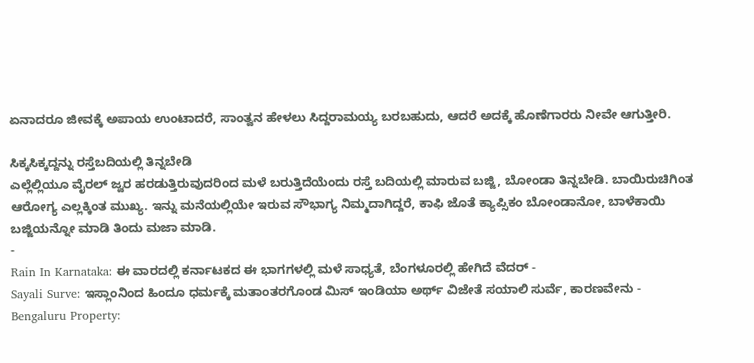ಏನಾದರೂ ಜೀವಕ್ಕೆ ಅಪಾಯ ಉಂಟಾದರೆ, ಸಾಂತ್ವನ ಹೇಳಲು ಸಿದ್ದರಾಮಯ್ಯ ಬರಬಹುದು, ಆದರೆ ಅದಕ್ಕೆ ಹೊಣೆಗಾರರು ನೀವೇ ಆಗುತ್ತೀರಿ.

ಸಿಕ್ಕಸಿಕ್ಕದ್ದನ್ನು ರಸ್ತೆಬದಿಯಲ್ಲಿ ತಿನ್ನಬೇಡಿ
ಎಲ್ಲೆಲ್ಲಿಯೂ ವೈರಲ್ ಜ್ವರ ಹರಡುತ್ತಿರುವುದರಿಂದ ಮಳೆ ಬರುತ್ತಿದೆಯೆಂದು ರಸ್ತೆ ಬದಿಯಲ್ಲಿ ಮಾರುವ ಬಜ್ಜಿ, ಬೋಂಡಾ ತಿನ್ನಬೇಡಿ. ಬಾಯಿರುಚಿಗಿಂತ ಆರೋಗ್ಯ ಎಲ್ಲಕ್ಕಿಂತ ಮುಖ್ಯ. ಇನ್ನು ಮನೆಯಲ್ಲಿಯೇ ಇರುವ ಸೌಭಾಗ್ಯ ನಿಮ್ಮದಾಗಿದ್ದರೆ, ಕಾಫಿ ಜೊತೆ ಕ್ಯಾಪ್ಸಿಕಂ ಬೋಂಡಾನೋ, ಬಾಳೆಕಾಯಿ ಬಜ್ಜಿಯನ್ನೋ ಮಾಡಿ ತಿಂದು ಮಜಾ ಮಾಡಿ.
-
Rain In Karnataka: ಈ ವಾರದಲ್ಲಿ ಕರ್ನಾಟಕದ ಈ ಭಾಗಗಳಲ್ಲಿ ಮಳೆ ಸಾಧ್ಯತೆ, ಬೆಂಗಳೂರಲ್ಲಿ ಹೇಗಿದೆ ವೆದರ್ -
Sayali Surve: ಇಸ್ಲಾಂನಿಂದ ಹಿಂದೂ ಧರ್ಮಕ್ಕೆ ಮತಾಂತರಗೊಂಡ ಮಿಸ್ ಇಂಡಿಯಾ ಅರ್ಥ್ ವಿಜೇತೆ ಸಯಾಲಿ ಸುರ್ವೆ, ಕಾರಣವೇನು -
Bengaluru Property: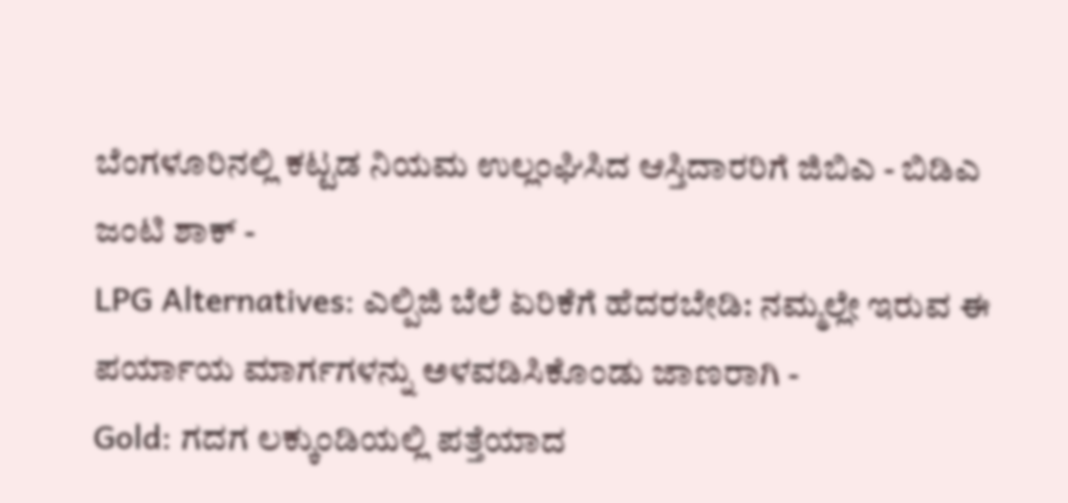ಬೆಂಗಳೂರಿನಲ್ಲಿ ಕಟ್ಟಡ ನಿಯಮ ಉಲ್ಲಂಘಿಸಿದ ಆಸ್ತಿದಾರರಿಗೆ ಜಿಬಿಎ - ಬಿಡಿಎ ಜಂಟಿ ಶಾಕ್ -
LPG Alternatives: ಎಲ್ಪಿಜಿ ಬೆಲೆ ಏರಿಕೆಗೆ ಹೆದರಬೇಡಿ: ನಮ್ಮಲ್ಲೇ ಇರುವ ಈ ಪರ್ಯಾಯ ಮಾರ್ಗಗಳನ್ನು ಅಳವಡಿಸಿಕೊಂಡು ಜಾಣರಾಗಿ -
Gold: ಗದಗ ಲಕ್ಕುಂಡಿಯಲ್ಲಿ ಪತ್ತೆಯಾದ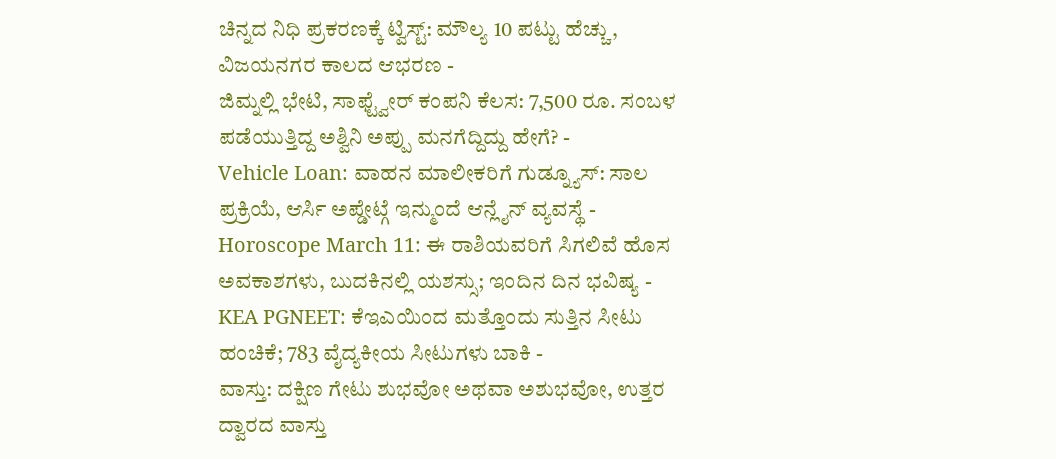ಚಿನ್ನದ ನಿಧಿ ಪ್ರಕರಣಕ್ಕೆ ಟ್ವಿಸ್ಟ್: ಮೌಲ್ಯ 10 ಪಟ್ಟು ಹೆಚ್ಚು, ವಿಜಯನಗರ ಕಾಲದ ಆಭರಣ -
ಜಿಮ್ನಲ್ಲಿ ಭೇಟಿ, ಸಾಫ್ಟ್ವೇರ್ ಕಂಪನಿ ಕೆಲಸ: 7,500 ರೂ. ಸಂಬಳ ಪಡೆಯುತ್ತಿದ್ದ ಅಶ್ವಿನಿ ಅಪ್ಪು ಮನಗೆದ್ದಿದ್ದು ಹೇಗೆ? -
Vehicle Loan: ವಾಹನ ಮಾಲೀಕರಿಗೆ ಗುಡ್ನ್ಯೂಸ್: ಸಾಲ ಪ್ರಕ್ರಿಯೆ, ಆರ್ಸಿ ಅಪ್ಡೇಟ್ಗೆ ಇನ್ಮುಂದೆ ಆನ್ಲೈನ್ ವ್ಯವಸ್ಥೆ -
Horoscope March 11: ಈ ರಾಶಿಯವರಿಗೆ ಸಿಗಲಿವೆ ಹೊಸ ಅವಕಾಶಗಳು, ಬುದಕಿನಲ್ಲಿ ಯಶಸ್ಸು; ಇಂದಿನ ದಿನ ಭವಿಷ್ಯ -
KEA PGNEET: ಕೆಇಎಯಿಂದ ಮತ್ತೊಂದು ಸುತ್ತಿನ ಸೀಟು ಹಂಚಿಕೆ; 783 ವೈದ್ಯಕೀಯ ಸೀಟುಗಳು ಬಾಕಿ -
ವಾಸ್ತು: ದಕ್ಷಿಣ ಗೇಟು ಶುಭವೋ ಅಥವಾ ಅಶುಭವೋ, ಉತ್ತರ ದ್ವಾರದ ವಾಸ್ತು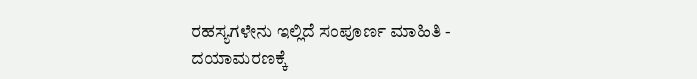ರಹಸ್ಯಗಳೇನು ಇಲ್ಲಿದೆ ಸಂಪೂರ್ಣ ಮಾಹಿತಿ -
ದಯಾಮರಣಕ್ಕೆ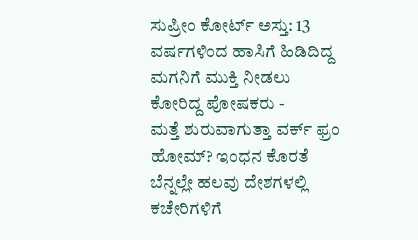ಸುಪ್ರೀಂ ಕೋರ್ಟ್ ಅಸ್ತು: 13 ವರ್ಷಗಳಿಂದ ಹಾಸಿಗೆ ಹಿಡಿದಿದ್ದ ಮಗನಿಗೆ ಮುಕ್ತಿ ನೀಡಲು ಕೋರಿದ್ದ ಪೋಷಕರು -
ಮತ್ತೆ ಶುರುವಾಗುತ್ತಾ ವರ್ಕ್ ಫ್ರಂ ಹೋಮ್? ಇಂಧನ ಕೊರತೆ ಬೆನ್ನಲ್ಲೇ ಹಲವು ದೇಶಗಳಲ್ಲಿ ಕಚೇರಿಗಳಿಗೆ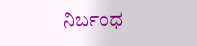ನಿರ್ಬಂಧ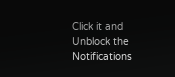Click it and Unblock the Notifications